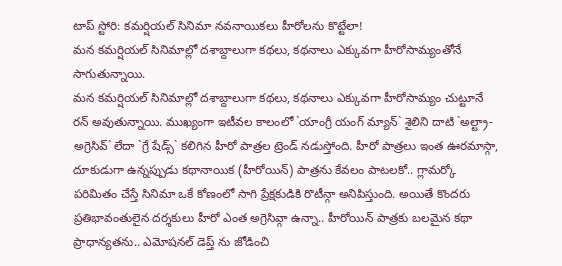టాప్ స్టోరి: కమర్షియల్ సినిమా నవనాయికలు హీరోలను కొట్టేలా!
మన కమర్షియల్ సినిమాల్లో దశాబ్దాలుగా కథలు, కథనాలు ఎక్కువగా హీరోసామ్యంతోనే సాగుతున్నాయి.
మన కమర్షియల్ సినిమాల్లో దశాబ్దాలుగా కథలు, కథనాలు ఎక్కువగా హీరోసామ్యం చుట్టూనే రన్ అవుతున్నాయి. ముఖ్యంగా ఇటీవల కాలంలో `యాంగ్రీ యంగ్ మ్యాన్` శైలిని దాటి `అల్ట్రా-అగ్రెసివ్` లేదా `గ్రే షేడ్స్` కలిగిన హీరో పాత్రల ట్రెండ్ నడుస్తోంది. హీరో పాత్రలు ఇంత ఊరమాస్గా, దూకుడుగా ఉన్నప్పుడు కథానాయిక (హీరోయిన్) పాత్రను కేవలం పాటలకో.. గ్లామర్కో పరిమితం చేస్తే సినిమా ఒకే కోణంలో సాగి ప్రేక్షకుడికి రొటీన్గా అనిపిస్తుంది. అయితే కొందరు ప్రతిభావంతులైన దర్శకులు హీరో ఎంత అగ్రెసివ్గా ఉన్నా.. హీరోయిన్ పాత్రకు బలమైన కథా ప్రాధాన్యతను.. ఎమోషనల్ డెప్త్ ను జోడించి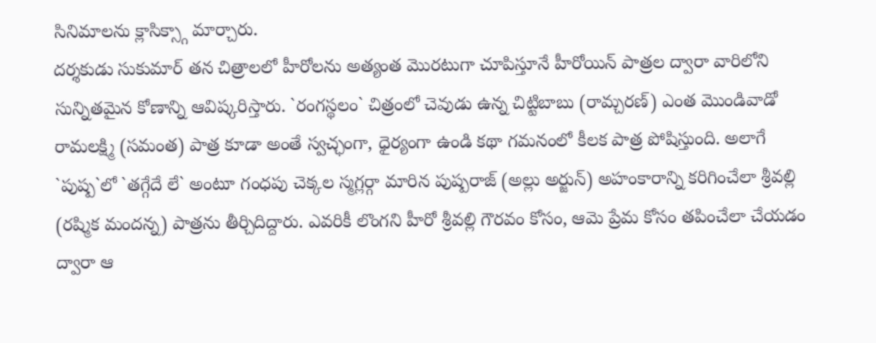సినిమాలను క్లాసిక్స్గా మార్చారు.
దర్శకుడు సుకుమార్ తన చిత్రాలలో హీరోలను అత్యంత మొరటుగా చూపిస్తూనే హీరోయిన్ పాత్రల ద్వారా వారిలోని సున్నితమైన కోణాన్ని ఆవిష్కరిస్తారు. `రంగస్థలం` చిత్రంలో చెవుడు ఉన్న చిట్టిబాబు (రామ్చరణ్) ఎంత మొండివాడో రామలక్ష్మి (సమంత) పాత్ర కూడా అంతే స్వచ్ఛంగా, ధైర్యంగా ఉండి కథా గమనంలో కీలక పాత్ర పోషిస్తుంది. అలాగే `పుష్ప`లో `తగ్గేదే లే` అంటూ గంధపు చెక్కల స్మగ్లర్గా మారిన పుష్పరాజ్ (అల్లు అర్జున్) అహంకారాన్ని కరిగించేలా శ్రీవల్లి (రష్మిక మందన్న) పాత్రను తీర్చిదిద్దారు. ఎవరికీ లొంగని హీరో శ్రీవల్లి గౌరవం కోసం, ఆమె ప్రేమ కోసం తపించేలా చేయడం ద్వారా ఆ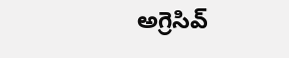అగ్రెసివ్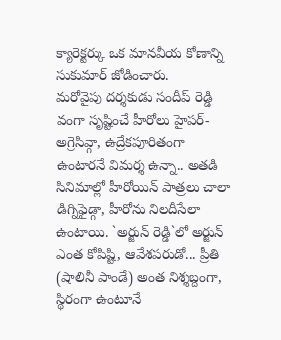క్యారెక్టర్కు ఒక మానవీయ కోణాన్ని సుకుమార్ జోడించారు.
మరోవైపు దర్శకుడు సందీప్ రెడ్డి వంగా సృష్టించే హీరోలు హైపర్-అగ్రెసివ్గా, ఉద్రేకపూరితంగా ఉంటారనే విమర్శ ఉన్నా.. అతడి సినిమాల్లో హీరోయిన్ పాత్రలు చాలా డిగ్నిఫైడ్గా, హీరోను నిలదీసేలా ఉంటాయి. `అర్జున్ రెడ్డి`లో అర్జున్ ఎంత కోపిష్టి, ఆవేశపరుడో... ప్రీతి (షాలినీ పాండే) అంత నిశ్శబ్దంగా, స్థిరంగా ఉంటూనే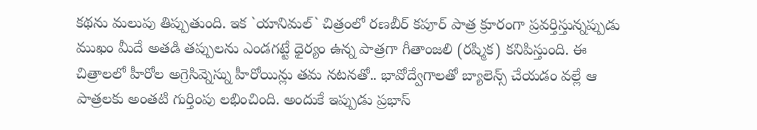కథను మలుపు తిప్పుతుంది. ఇక `యానిమల్` చిత్రంలో రణబీర్ కపూర్ పాత్ర క్రూరంగా ప్రవర్తిస్తున్నప్పుడు ముఖం మీదే అతడి తప్పులను ఎండగట్టే ధైర్యం ఉన్న పాత్రగా గీతాంజలి (రష్మిక) కనిపిస్తుంది. ఈ చిత్రాలలో హీరోల అగ్రెసివ్నెస్ను హీరోయిన్లు తమ నటనతో.. భావోద్వేగాలతో బ్యాలెన్స్ చేయడం వల్లే ఆ పాత్రలకు అంతటి గుర్తింపు లభించింది. అందుకే ఇప్పుడు ప్రభాస్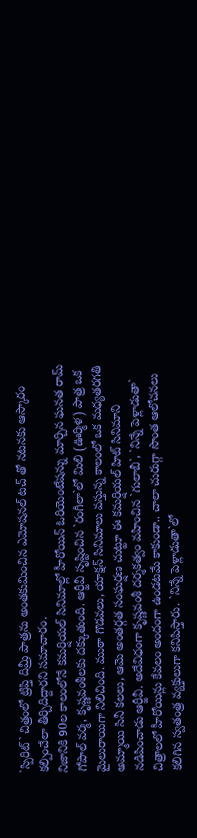`స్పిరిట్` చిత్రంలో ట్రిప్తి దిమ్రీ పాత్రను అంతకుమించిన ఎమోషనల్ టచ్ తో నటనకు ఆస్కారం కల్పించేలా తీర్చిదిద్దారని సమాచారం.
నిజానికి 90ల కాలంలోనే కమర్షియల్ సినిమాల్లో హీరోయిన్ ఓరియెంటేషన్ను మార్చిన ఘనత రామ్ గోపాల్ వర్మ, కృష్ణవంశీలకు దక్కుతుంది. ఆర్జీవీ సృష్టించిన `రంగీలా`లో మిలి (ఊర్మిళ) పాత్ర ఒక మైలురాయిగా నిలిచింది. ముఠా గొడవలు, యాక్షన్ సినిమాలు వస్తున్న కాలంలో ఒక మధ్యతరగతి అమ్మాయి సినీ కలలు, ఆమె అంతర్గత సంఘర్షణ చుట్టూ ఈ కమర్షియల్ హిట్ సినిమాని నడిపించాడు ఆర్జీవీ. అదేవిధంగా కృష్ణవంశీ దర్శకత్వం వహించిన `గులాబీ`, `నిన్నే పెళ్లాడుతా` చిత్రాలలో హీరోయిన్లు కేవలం అందంగా ఉండటమే కాకుండా.. చాలా చురుగ్గా సొంత ఆలోచనలు కలిగిన స్వతంత్ర వ్యక్తులుగా కనిపిస్తారు. `నిన్నే పెళ్లాడుతా`లో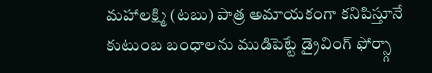మహాలక్ష్మి (టబు) పాత్ర అమాయకంగా కనిపిస్తూనే కుటుంబ బంధాలను ముడిపెట్టే డ్రైవింగ్ ఫోర్స్గా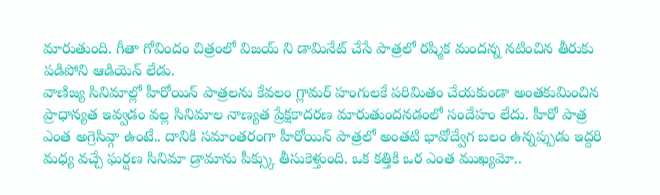మారుతుంది. గీతా గోవిందం చిత్రంలో విజయ్ ని డామినేట్ చేసే పాత్రలో రష్మిక మందన్న నటించిన తీరుకు పడిపోని ఆడియెన్ లేడు.
వాణిజ్య సినిమాల్లో హీరోయిన్ పాత్రలను కేవలం గ్లామర్ హంగులకే పరిమితం చేయకుండా అంతకుమించిన ప్రాధాన్యత ఇవ్వడం వల్ల సినిమాల నాణ్యత ప్రేక్షకాదరణ మారుతుందనడంలో సందేహం లేదు. హీరో పాత్ర ఎంత అగ్రెసివ్గా ఉంటే.. దానికి సమాంతరంగా హీరోయిన్ పాత్రలో అంతటి భావోద్వేగ బలం ఉన్నప్పుడు ఇద్దరి మధ్య వచ్చే ఘర్షణ సినిమా డ్రామాను పీక్స్కు తీసుకెళ్తుంది. ఒక కత్తికి ఒర ఎంత ముఖ్యమో..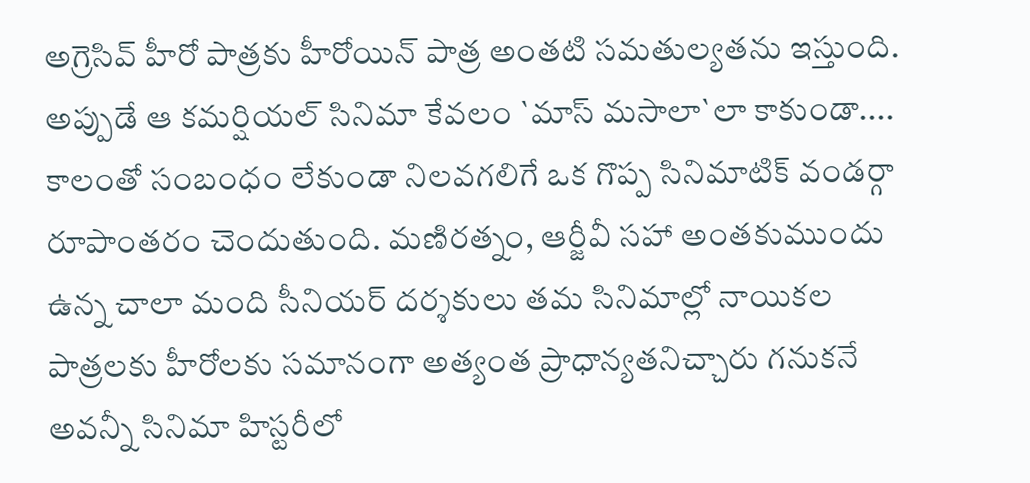అగ్రెసివ్ హీరో పాత్రకు హీరోయిన్ పాత్ర అంతటి సమతుల్యతను ఇస్తుంది. అప్పుడే ఆ కమర్షియల్ సినిమా కేవలం `మాస్ మసాలా`లా కాకుండా.... కాలంతో సంబంధం లేకుండా నిలవగలిగే ఒక గొప్ప సినిమాటిక్ వండర్గా రూపాంతరం చెందుతుంది. మణిరత్నం, ఆర్జీవీ సహా అంతకుముందు ఉన్న చాలా మంది సీనియర్ దర్శకులు తమ సినిమాల్లో నాయికల పాత్రలకు హీరోలకు సమానంగా అత్యంత ప్రాధాన్యతనిచ్చారు గనుకనే అవన్నీ సినిమా హిస్టరీలో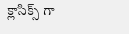క్లాసిక్స్ గా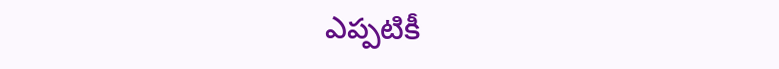ఎప్పటికీ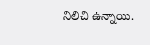నిలిచి ఉన్నాయి.